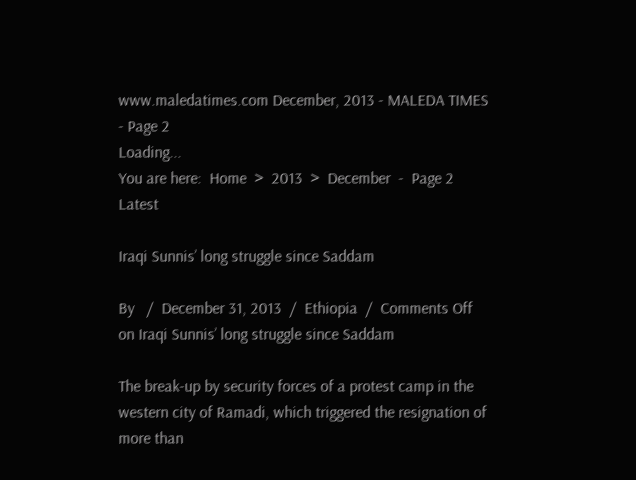www.maledatimes.com December, 2013 - MALEDA TIMES - Page 2
Loading...
You are here:  Home  >  2013  >  December  -  Page 2
Latest

Iraqi Sunnis’ long struggle since Saddam

By   /  December 31, 2013  /  Ethiopia  /  Comments Off on Iraqi Sunnis’ long struggle since Saddam

The break-up by security forces of a protest camp in the western city of Ramadi, which triggered the resignation of more than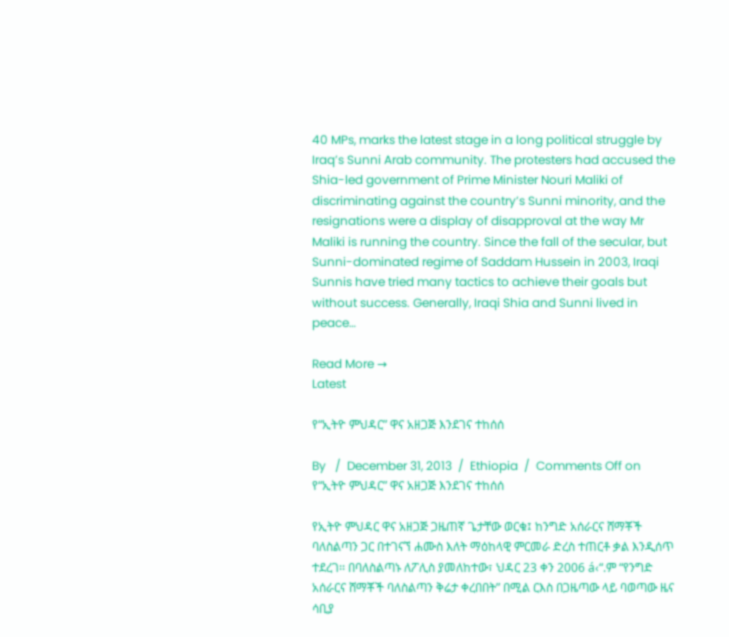40 MPs, marks the latest stage in a long political struggle by Iraq’s Sunni Arab community. The protesters had accused the Shia-led government of Prime Minister Nouri Maliki of discriminating against the country’s Sunni minority, and the resignations were a display of disapproval at the way Mr Maliki is running the country. Since the fall of the secular, but Sunni-dominated regime of Saddam Hussein in 2003, Iraqi Sunnis have tried many tactics to achieve their goals but without success. Generally, Iraqi Shia and Sunni lived in peace…

Read More →
Latest

የ“ኢትዮ ምህዳር” ዋና አዘጋጅ እንደገና ተከሰሰ

By   /  December 31, 2013  /  Ethiopia  /  Comments Off on የ“ኢትዮ ምህዳር” ዋና አዘጋጅ እንደገና ተከሰሰ

የኢትዮ ምህዳር ዋና አዘጋጅ ጋዜጠኛ ጌታቸው ወርቁ፤ ከንግድ አሰራርና ሸማቾች ባለስልጣን ጋር በተገናኘ ሐሙስ እለት ማዕከላዊ ምርመራ ድረስ ተጠርቶ ቃል እንዲሰጥ ተደረገ፡፡ በባለስልጣኑ ለፖሊስ ያመለከተው፣ ህዳር 23 ቀን 2006 á‹“.ም “የንግድ አሰራርና ሸማቾች ባለስልጣን ቅሬታ ቀረበበት” በሚል ርእስ በጋዜጣው ላይ ባወጣው ዜና ሳቢያ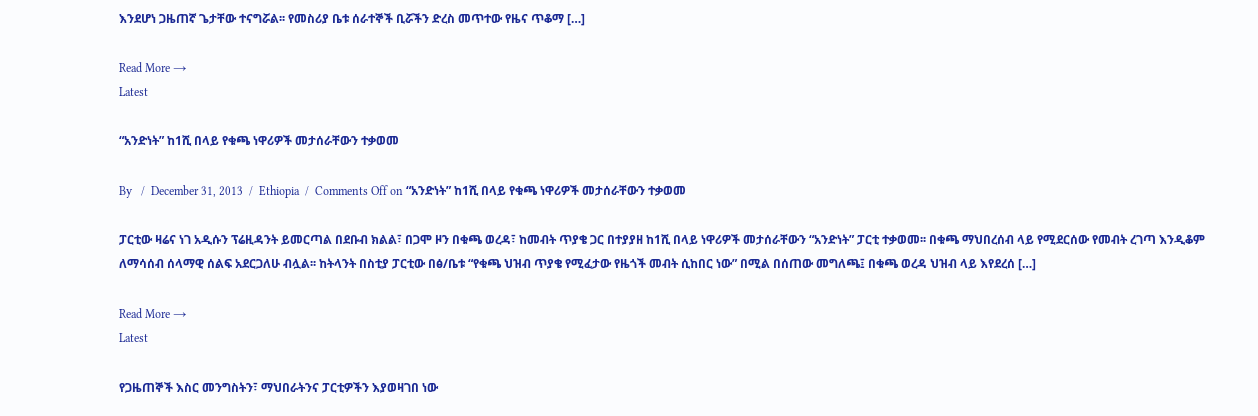እንደሆነ ጋዜጠኛ ጌታቸው ተናግሯል፡፡ የመስሪያ ቤቱ ሰራተኞች ቢሯችን ድረስ መጥተው የዜና ጥቆማ […]

Read More →
Latest

“አንድነት” ከ1ሺ በላይ የቁጫ ነዋሪዎች መታሰራቸውን ተቃወመ

By   /  December 31, 2013  /  Ethiopia  /  Comments Off on “አንድነት” ከ1ሺ በላይ የቁጫ ነዋሪዎች መታሰራቸውን ተቃወመ

ፓርቲው ዛሬና ነገ አዲሱን ፕሬዚዳንት ይመርጣል በደቡብ ክልል፣ በጋሞ ዞን በቁጫ ወረዳ፣ ከመብት ጥያቄ ጋር በተያያዘ ከ1ሺ በላይ ነዋሪዎች መታሰራቸውን “አንድነት” ፓርቲ ተቃወመ፡፡ በቁጫ ማህበረሰብ ላይ የሚደርሰው የመብት ረገጣ እንዲቆም ለማሳሰብ ሰላማዊ ሰልፍ አደርጋለሁ ብሏል፡፡ ከትላንት በስቲያ ፓርቲው በፅ/ቤቱ “የቁጫ ህዝብ ጥያቄ የሚፈታው የዜጎች መብት ሲከበር ነው” በሚል በሰጠው መግለጫ፤ በቁጫ ወረዳ ህዝብ ላይ እየደረሰ […]

Read More →
Latest

የጋዜጠኞች እስር መንግስትን፣ ማህበራትንና ፓርቲዎችን እያወዛገበ ነው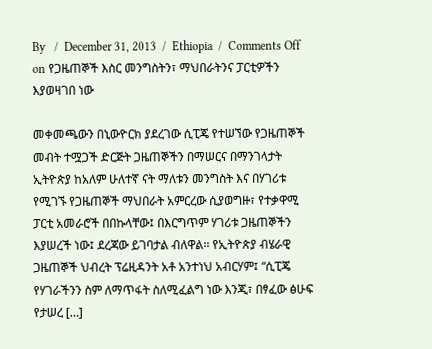By   /  December 31, 2013  /  Ethiopia  /  Comments Off on የጋዜጠኞች እስር መንግስትን፣ ማህበራትንና ፓርቲዎችን እያወዛገበ ነው

መቀመጫውን በኒውዮርክ ያደረገው ሲፒጄ የተሠኘው የጋዜጠኞች መብት ተሟጋች ድርጅት ጋዜጠኞችን በማሠርና በማንገላታት ኢትዮጵያ ከአለም ሁለተኛ ናት ማለቱን መንግስት እና በሃገሪቱ የሚገኙ የጋዜጠኞች ማህበራት አምርረው ሲያወግዙ፣ የተቃዋሚ ፓርቲ አመራሮች በበኩላቸው፤ በእርግጥም ሃገሪቱ ጋዜጠኞችን እያሠረች ነው፤ ደረጃው ይገባታል ብለዋል፡፡ የኢትዮጵያ ብሄራዊ ጋዜጠኞች ህብረት ፕሬዚዳንት አቶ አንተነህ አብርሃም፤ “ሲፒጄ የሃገራችንን ስም ለማጥፋት ስለሚፈልግ ነው እንጂ፣ በፃፈው ፅሁፍ የታሠረ […]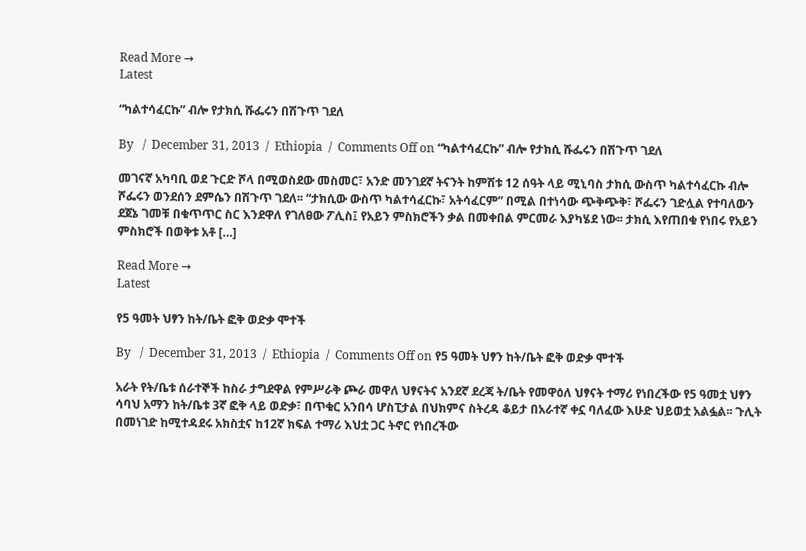Read More →
Latest

“ካልተሳፈርኩ” ብሎ የታክሲ ሹፌሩን በሽጉጥ ገደለ

By   /  December 31, 2013  /  Ethiopia  /  Comments Off on “ካልተሳፈርኩ” ብሎ የታክሲ ሹፌሩን በሽጉጥ ገደለ

መገናኛ አካባቢ ወደ ጉርድ ሾላ በሚወስደው መስመር፣ አንድ መንገደኛ ትናንት ከምሽቱ 12 ሰዓት ላይ ሚኒባስ ታክሲ ውስጥ ካልተሳፈርኩ ብሎ ሾፌሩን ወንደሰን ደምሴን በሽጉጥ ገደለ፡፡ “ታክሲው ውስጥ ካልተሳፈርኩ፣ አትሳፈርም” በሚል በተነሳው ጭቅጭቅ፣ ሾፌሩን ገድሏል የተባለውን ደጀኔ ገመቹ በቁጥጥር ስር እንደዋለ የገለፀው ፖሊስ፤ የአይን ምስክሮችን ቃል በመቀበል ምርመራ እያካሄደ ነው፡፡ ታክሲ እየጠበቁ የነበሩ የአይን ምስክሮች በወቅቱ አቶ […]

Read More →
Latest

የ5 ዓመት ህፃን ከት/ቤት ፎቅ ወድቃ ሞተች

By   /  December 31, 2013  /  Ethiopia  /  Comments Off on የ5 ዓመት ህፃን ከት/ቤት ፎቅ ወድቃ ሞተች

አራት የት/ቤቱ ሰራተኞች ከስራ ታግደዋል የምሥራቅ ጮራ መዋለ ህፃናትና አንደኛ ደረጃ ት/ቤት የመዋዕለ ህፃናት ተማሪ የነበረችው የ5 ዓመቷ ህፃን ሳባህ አማን ከት/ቤቱ 3ኛ ፎቅ ላይ ወድቃ፣ በጥቁር አንበሳ ሆስፒታል በህክምና ስትረዳ ቆይታ በአራተኛ ቀኗ ባለፈው እሁድ ህይወቷ አልፏል፡፡ ጉሊት በመነገድ ከሚተዳደሩ አክስቷና ከ12ኛ ክፍል ተማሪ እህቷ ጋር ትኖር የነበረችው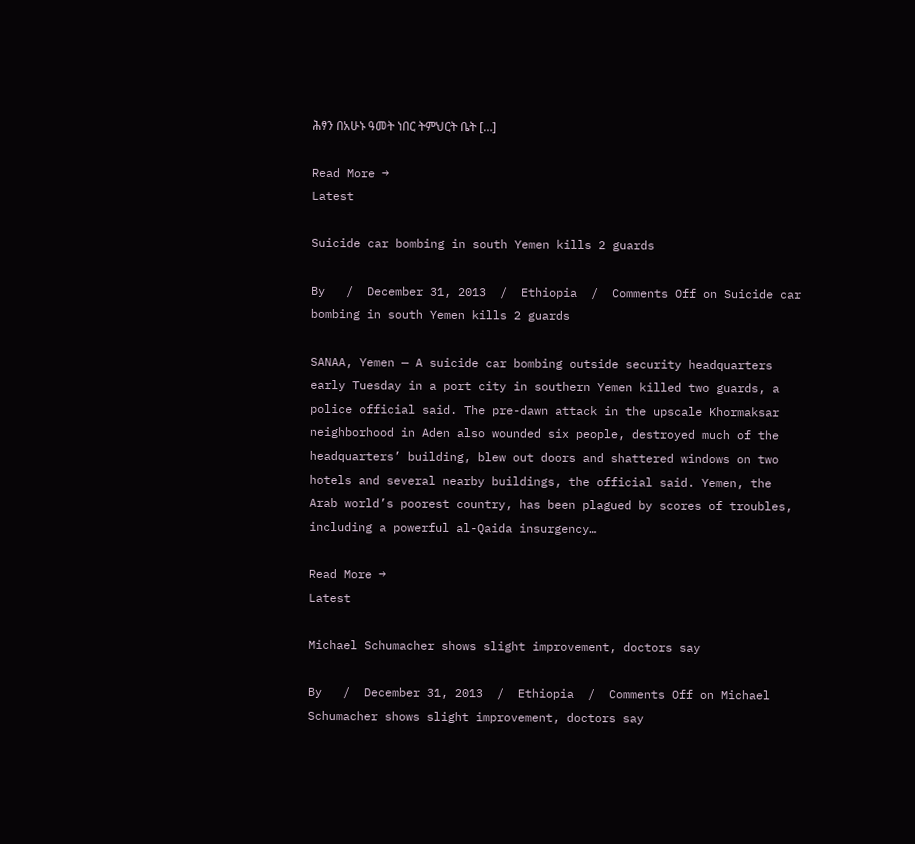ሕፃን በአሁኑ ዓመት ነበር ትምህርት ቤት […]

Read More →
Latest

Suicide car bombing in south Yemen kills 2 guards

By   /  December 31, 2013  /  Ethiopia  /  Comments Off on Suicide car bombing in south Yemen kills 2 guards

SANAA, Yemen — A suicide car bombing outside security headquarters early Tuesday in a port city in southern Yemen killed two guards, a police official said. The pre-dawn attack in the upscale Khormaksar neighborhood in Aden also wounded six people, destroyed much of the headquarters’ building, blew out doors and shattered windows on two hotels and several nearby buildings, the official said. Yemen, the Arab world’s poorest country, has been plagued by scores of troubles, including a powerful al-Qaida insurgency…

Read More →
Latest

Michael Schumacher shows slight improvement, doctors say

By   /  December 31, 2013  /  Ethiopia  /  Comments Off on Michael Schumacher shows slight improvement, doctors say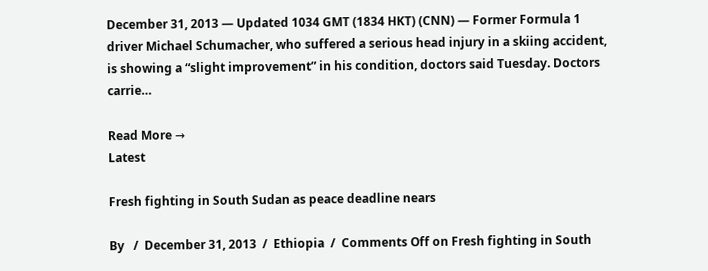December 31, 2013 — Updated 1034 GMT (1834 HKT) (CNN) — Former Formula 1 driver Michael Schumacher, who suffered a serious head injury in a skiing accident, is showing a “slight improvement” in his condition, doctors said Tuesday. Doctors carrie…

Read More →
Latest

Fresh fighting in South Sudan as peace deadline nears

By   /  December 31, 2013  /  Ethiopia  /  Comments Off on Fresh fighting in South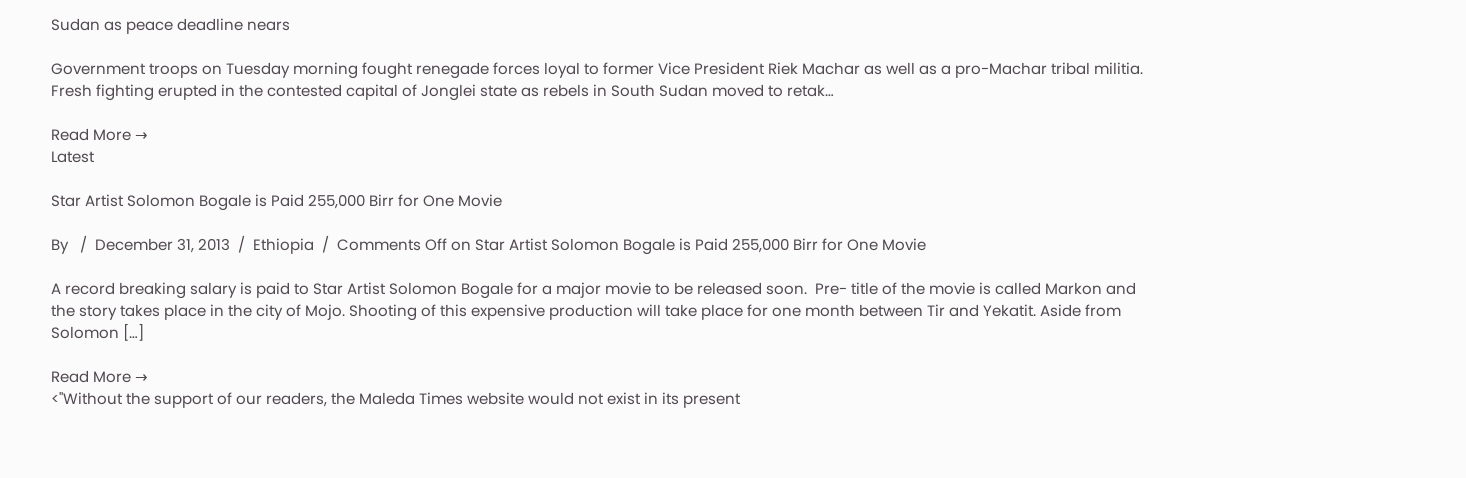Sudan as peace deadline nears

Government troops on Tuesday morning fought renegade forces loyal to former Vice President Riek Machar as well as a pro-Machar tribal militia. Fresh fighting erupted in the contested capital of Jonglei state as rebels in South Sudan moved to retak…

Read More →
Latest

Star Artist Solomon Bogale is Paid 255,000 Birr for One Movie

By   /  December 31, 2013  /  Ethiopia  /  Comments Off on Star Artist Solomon Bogale is Paid 255,000 Birr for One Movie

A record breaking salary is paid to Star Artist Solomon Bogale for a major movie to be released soon.  Pre- title of the movie is called Markon and the story takes place in the city of Mojo. Shooting of this expensive production will take place for one month between Tir and Yekatit. Aside from Solomon […]

Read More →
<"Without the support of our readers, the Maleda Times website would not exist in its present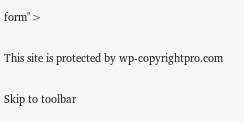form">

This site is protected by wp-copyrightpro.com

Skip to toolbar